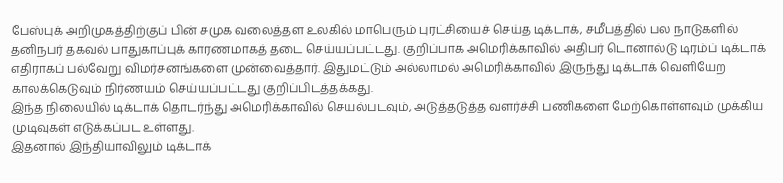பேஸ்புக் அறிமுகத்திற்குப் பின் சமுக வலைத்தள உலகில் மாபெரும் புரட்சியைச் செய்த டிக்டாக், சமீபத்தில் பல நாடுகளில் தனிநபர் தகவல் பாதுகாப்புக் காரணமாகத் தடை செய்யப்பட்டது. குறிப்பாக அமெரிக்காவில் அதிபர் டொனால்டு டிரம்ப் டிக்டாக் எதிராகப் பல்வேறு விமர்சனங்களை முன்வைத்தார். இதுமட்டும் அல்லாமல் அமெரிக்காவில் இருந்து டிக்டாக் வெளியேற காலக்கெடுவும் நிர்ணயம் செய்யப்பட்டது குறிப்பிடத்தக்கது.
இந்த நிலையில் டிக்டாக் தொடர்ந்து அமெரிக்காவில் செயல்படவும், அடுத்தடுத்த வளர்ச்சி பணிகளை மேற்கொள்ளவும் முக்கிய முடிவுகள் எடுக்கப்பட உள்ளது.
இதனால் இந்தியாவிலும் டிக்டாக்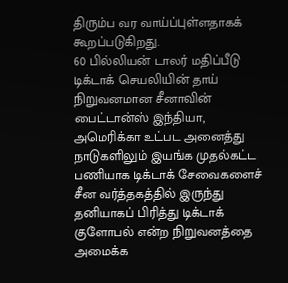திரும்ப வர வாய்ப்புள்ளதாகக் கூறப்படுகிறது.
60 பில்லியன் டாலர் மதிப்பீடு
டிக்டாக் செயலியின் தாய் நிறுவனமான சீனாவின் பைட்டான்ஸ் இந்தியா, அமெரிக்கா உட்பட அனைத்து நாடுகளிலும் இயங்க முதல்கட்ட பணியாக டிக்டாக் சேவைகளைச் சீன வர்த்தகத்தில் இருந்து தனியாகப் பிரித்து டிக்டாக் குளோபல் என்ற நிறுவனத்தை அமைக்க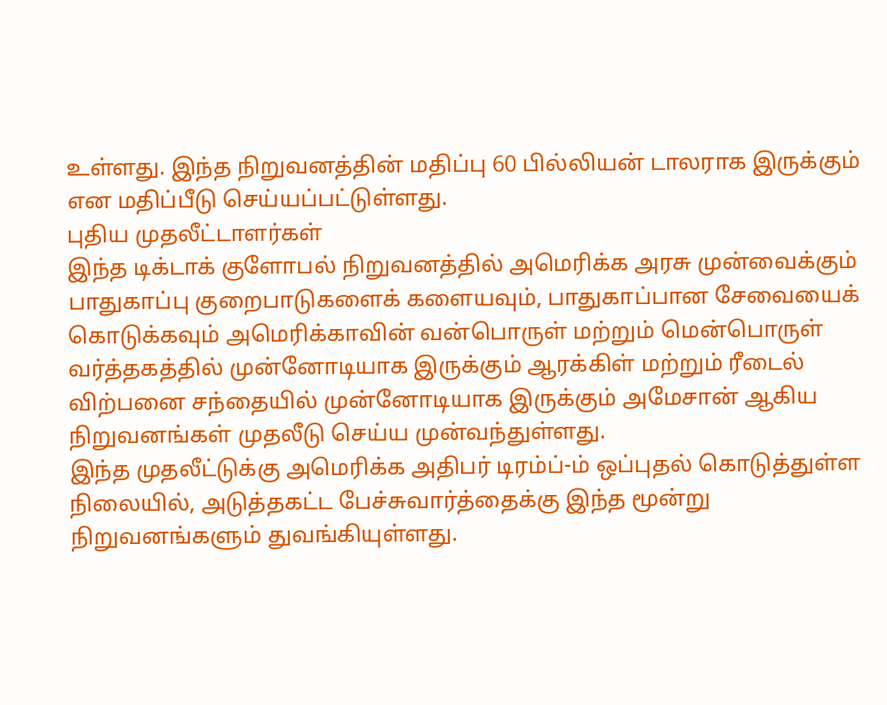உள்ளது. இந்த நிறுவனத்தின் மதிப்பு 60 பில்லியன் டாலராக இருக்கும் என மதிப்பீடு செய்யப்பட்டுள்ளது.
புதிய முதலீட்டாளர்கள்
இந்த டிக்டாக் குளோபல் நிறுவனத்தில் அமெரிக்க அரசு முன்வைக்கும் பாதுகாப்பு குறைபாடுகளைக் களையவும், பாதுகாப்பான சேவையைக் கொடுக்கவும் அமெரிக்காவின் வன்பொருள் மற்றும் மென்பொருள் வர்த்தகத்தில் முன்னோடியாக இருக்கும் ஆரக்கிள் மற்றும் ரீடைல் விற்பனை சந்தையில் முன்னோடியாக இருக்கும் அமேசான் ஆகிய நிறுவனங்கள் முதலீடு செய்ய முன்வந்துள்ளது.
இந்த முதலீட்டுக்கு அமெரிக்க அதிபர் டிரம்ப்-ம் ஒப்புதல் கொடுத்துள்ள நிலையில், அடுத்தகட்ட பேச்சுவார்த்தைக்கு இந்த மூன்று நிறுவனங்களும் துவங்கியுள்ளது.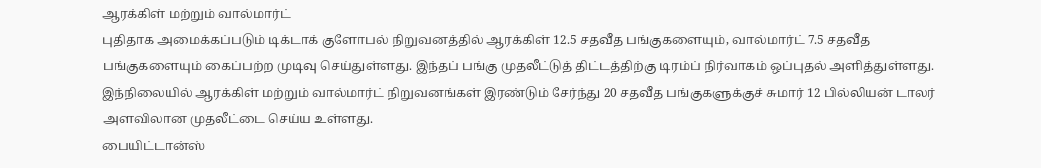ஆரக்கிள் மற்றும் வால்மார்ட்
புதிதாக அமைக்கப்படும் டிக்டாக் குளோபல் நிறுவனத்தில் ஆரக்கிள் 12.5 சதவீத பங்குகளையும், வால்மார்ட் 7.5 சதவீத பங்குகளையும் கைப்பற்ற முடிவு செய்துள்ளது. இந்தப் பங்கு முதலீட்டுத் திட்டத்திற்கு டிரம்ப் நிர்வாகம் ஒப்புதல் அளித்துள்ளது.
இந்நிலையில் ஆரக்கிள் மற்றும் வால்மார்ட் நிறுவனங்கள் இரண்டும் சேர்ந்து 20 சதவீத பங்குகளுக்குச் சுமார் 12 பில்லியன் டாலர் அளவிலான முதலீட்டை செய்ய உள்ளது.
பையிட்டான்ஸ்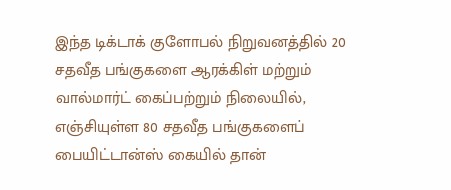இந்த டிக்டாக் குளோபல் நிறுவனத்தில் 20 சதவீத பங்குகளை ஆரக்கிள் மற்றும் வால்மார்ட் கைப்பற்றும் நிலையில், எஞ்சியுள்ள 80 சதவீத பங்குகளைப் பையிட்டான்ஸ் கையில் தான்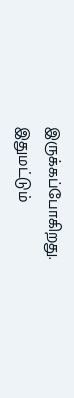இருக்கப்போகிறது. இதுமட்டும்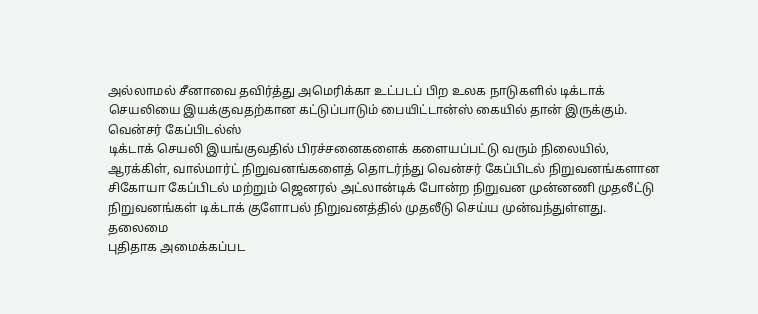அல்லாமல் சீனாவை தவிர்த்து அமெரிக்கா உட்படப் பிற உலக நாடுகளில் டிக்டாக் செயலியை இயக்குவதற்கான கட்டுப்பாடும் பையிட்டான்ஸ் கையில் தான் இருக்கும்.
வென்சர் கேப்பிடல்ஸ்
டிக்டாக் செயலி இயங்குவதில் பிரச்சனைகளைக் களையப்பட்டு வரும் நிலையில், ஆரக்கிள், வால்மார்ட் நிறுவனங்களைத் தொடர்ந்து வென்சர் கேப்பிடல் நிறுவனங்களான சிகோயா கேப்பிடல் மற்றும் ஜெனரல் அட்லான்டிக் போன்ற நிறுவன முன்னணி முதலீட்டு நிறுவனங்கள் டிக்டாக் குளோபல் நிறுவனத்தில் முதலீடு செய்ய முன்வந்துள்ளது.
தலைமை
புதிதாக அமைக்கப்பட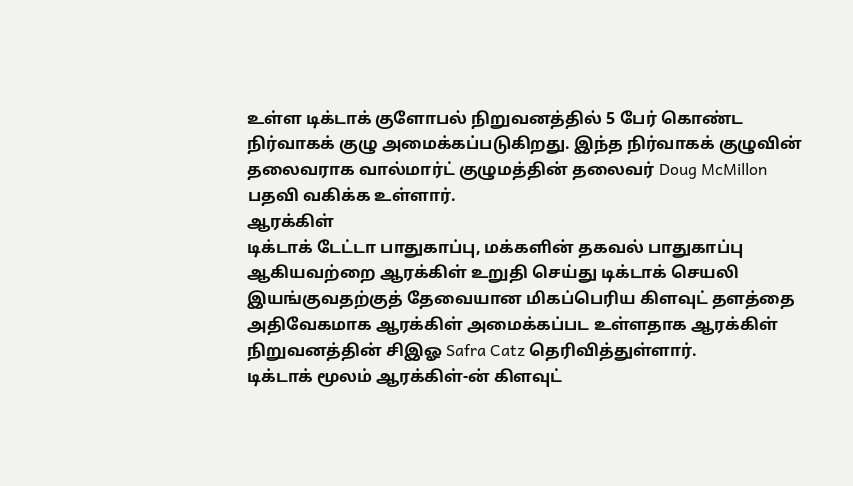உள்ள டிக்டாக் குளோபல் நிறுவனத்தில் 5 பேர் கொண்ட நிர்வாகக் குழு அமைக்கப்படுகிறது. இந்த நிர்வாகக் குழுவின் தலைவராக வால்மார்ட் குழுமத்தின் தலைவர் Doug McMillon பதவி வகிக்க உள்ளார்.
ஆரக்கிள்
டிக்டாக் டேட்டா பாதுகாப்பு, மக்களின் தகவல் பாதுகாப்பு ஆகியவற்றை ஆரக்கிள் உறுதி செய்து டிக்டாக் செயலி இயங்குவதற்குத் தேவையான மிகப்பெரிய கிளவுட் தளத்தை அதிவேகமாக ஆரக்கிள் அமைக்கப்பட உள்ளதாக ஆரக்கிள் நிறுவனத்தின் சிஇஓ Safra Catz தெரிவித்துள்ளார்.
டிக்டாக் மூலம் ஆரக்கிள்-ன் கிளவுட்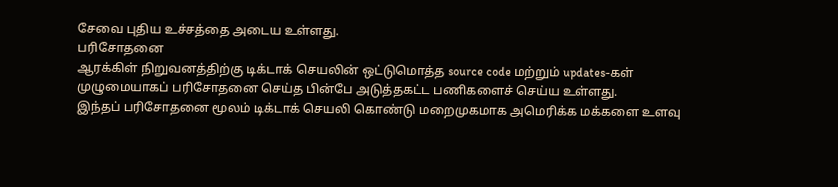சேவை புதிய உச்சத்தை அடைய உள்ளது.
பரிசோதனை
ஆரக்கிள் நிறுவனத்திற்கு டிக்டாக் செயலின் ஒட்டுமொத்த source code மற்றும் updates-கள் முழுமையாகப் பரிசோதனை செய்த பின்பே அடுத்தகட்ட பணிகளைச் செய்ய உள்ளது.
இந்தப் பரிசோதனை மூலம் டிக்டாக் செயலி கொண்டு மறைமுகமாக அமெரிக்க மக்களை உளவு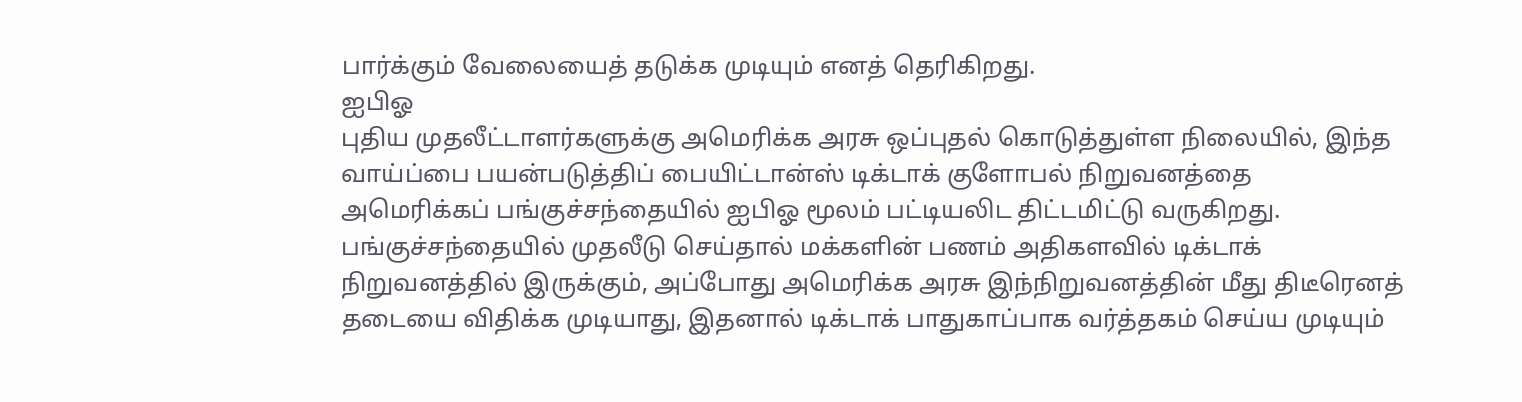பார்க்கும் வேலையைத் தடுக்க முடியும் எனத் தெரிகிறது.
ஐபிஓ
புதிய முதலீட்டாளர்களுக்கு அமெரிக்க அரசு ஒப்புதல் கொடுத்துள்ள நிலையில், இந்த வாய்ப்பை பயன்படுத்திப் பையிட்டான்ஸ் டிக்டாக் குளோபல் நிறுவனத்தை அமெரிக்கப் பங்குச்சந்தையில் ஐபிஓ மூலம் பட்டியலிட திட்டமிட்டு வருகிறது.
பங்குச்சந்தையில் முதலீடு செய்தால் மக்களின் பணம் அதிகளவில் டிக்டாக் நிறுவனத்தில் இருக்கும், அப்போது அமெரிக்க அரசு இந்நிறுவனத்தின் மீது திடீரெனத் தடையை விதிக்க முடியாது, இதனால் டிக்டாக் பாதுகாப்பாக வர்த்தகம் செய்ய முடியும்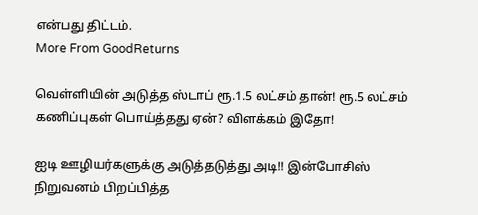என்பது திட்டம்.
More From GoodReturns

வெள்ளியின் அடுத்த ஸ்டாப் ரூ.1.5 லட்சம் தான்! ரூ.5 லட்சம் கணிப்புகள் பொய்த்தது ஏன்? விளக்கம் இதோ!

ஐடி ஊழியர்களுக்கு அடுத்தடுத்து அடி!! இன்போசிஸ் நிறுவனம் பிறப்பித்த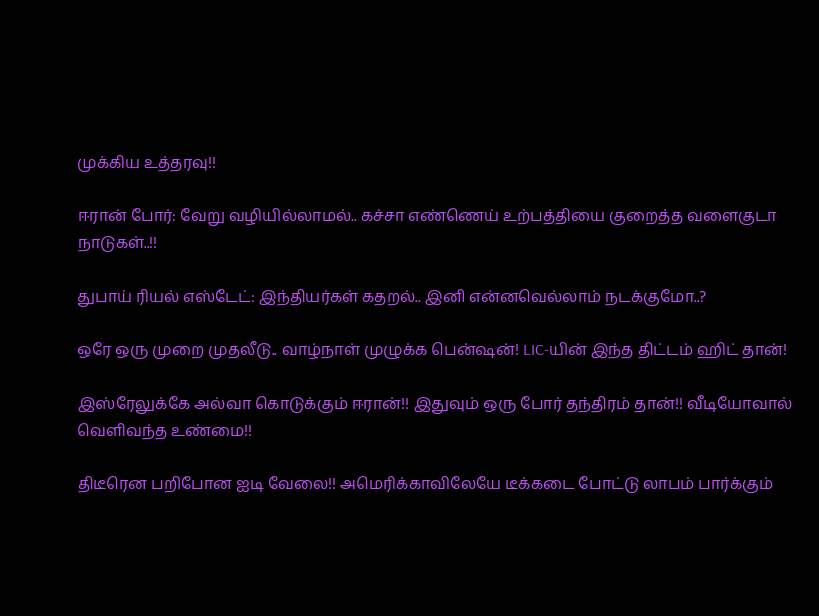முக்கிய உத்தரவு!!

ஈரான் போர்: வேறு வழியில்லாமல்.. கச்சா எண்ணெய் உற்பத்தியை குறைத்த வளைகுடா நாடுகள்..!!

துபாய் ரியல் எஸ்டேட்: இந்தியர்கள் கதறல்.. இனி என்னவெல்லாம் நடக்குமோ..?

ஒரே ஒரு முறை முதலீடு.. வாழ்நாள் முழுக்க பென்ஷன்! LIC-யின் இந்த திட்டம் ஹிட் தான்!

இஸ்ரேலுக்கே அல்வா கொடுக்கும் ஈரான்!! இதுவும் ஒரு போர் தந்திரம் தான்!! வீடியோவால் வெளிவந்த உண்மை!!

திடீரென பறிபோன ஐடி வேலை!! அமெரிக்காவிலேயே டீக்கடை போட்டு லாபம் பார்க்கும்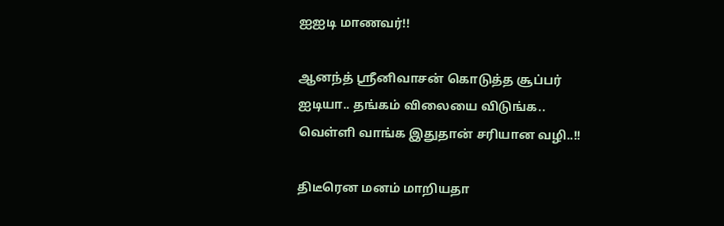ஐஐடி மாணவர்!!

ஆனந்த் ஸ்ரீனிவாசன் கொடுத்த சூப்பர் ஐடியா.. தங்கம் விலையை விடுங்க.. வெள்ளி வாங்க இதுதான் சரியான வழி..!!

திடீரென மனம் மாறியதா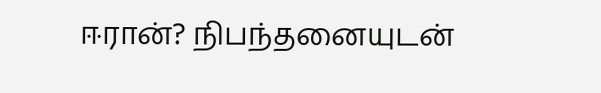ஈரான்? நிபந்தனையுடன்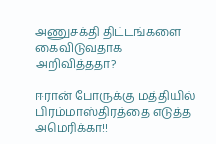அணுசக்தி திட்டங்களை கைவிடுவதாக அறிவித்ததா?

ஈரான் போருக்கு மத்தியில் பிரம்மாஸ்திரத்தை எடுத்த அமெரிக்கா!!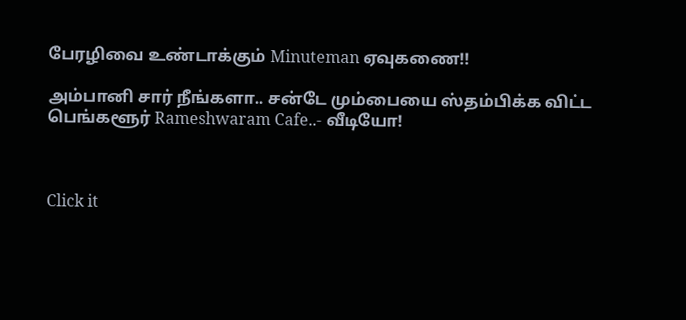பேரழிவை உண்டாக்கும் Minuteman ஏவுகணை!!

அம்பானி சார் நீங்களா.. சன்டே மும்பையை ஸ்தம்பிக்க விட்ட பெங்களூர் Rameshwaram Cafe..- வீடியோ!



Click it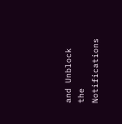and Unblock the Notifications